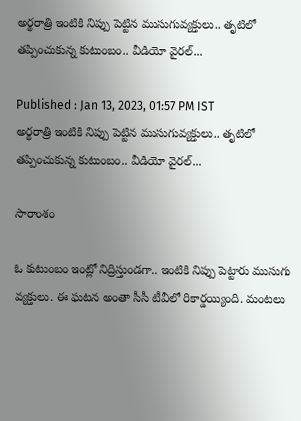అర్థరాత్రి ఇంటికి నిప్పు పెట్టిన ముసుగువ్యక్తులు.. తృటిలో తప్పించుకున్న కుటుంబం.. వీడియో వైరల్...

Published : Jan 13, 2023, 01:57 PM IST
అర్థరాత్రి ఇంటికి నిప్పు పెట్టిన ముసుగువ్యక్తులు.. తృటిలో తప్పించుకున్న కుటుంబం.. వీడియో వైరల్...

సారాంశం

ఓ కుటుంబం ఇంట్లో నిద్రిస్తుండగా.. ఇంటికి నిప్పు పెట్టారు ముసుగు వ్యక్తులు. ఈ ఘటన అంతా సీసీ టీవీలో రికార్డయ్యింది. మంటలు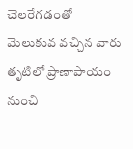చెలరేగడంతో మెలుకువ వచ్చిన వారు తృటిలో ప్రాణాపాయం నుంచి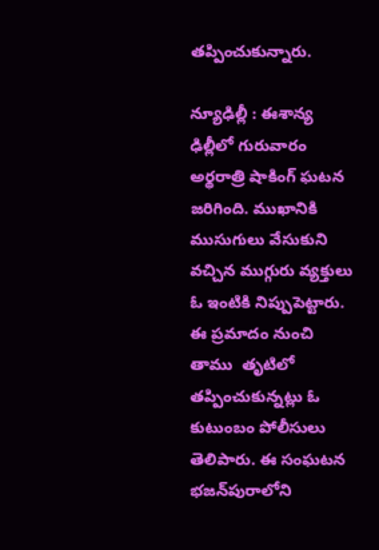తప్పించుకున్నారు.

న్యూఢిల్లీ : ఈశాన్య ఢిల్లీలో గురువారం అర్థరాత్రి షాకింగ్ ఘటన జరిగింది. ముఖానికి ముసుగులు వేసుకుని వచ్చిన ముగ్గురు వ్యక్తులు ఓ ఇంటికి నిప్పుపెట్టారు. ఈ ప్రమాదం నుంచి తాము  తృటిలో తప్పించుకున్నట్లు ఓ కుటుంబం పోలీసులు తెలిపారు. ఈ సంఘటన భజన్‌పురాలోని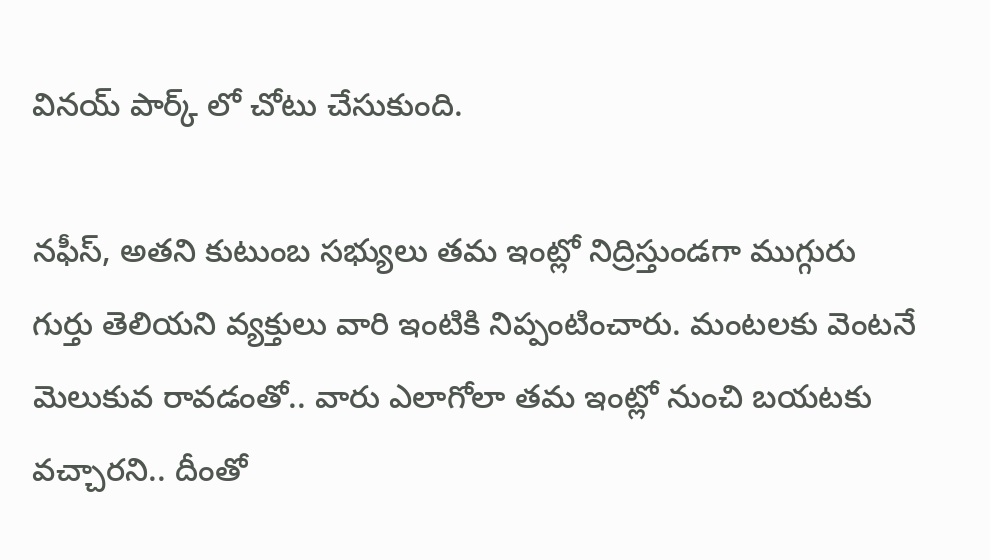వినయ్ పార్క్ లో చోటు చేసుకుంది.

నఫీస్, అతని కుటుంబ సభ్యులు తమ ఇంట్లో నిద్రిస్తుండగా ముగ్గురు గుర్తు తెలియని వ్యక్తులు వారి ఇంటికి నిప్పంటించారు. మంటలకు వెంటనే మెలుకువ రావడంతో.. వారు ఎలాగోలా తమ ఇంట్లో నుంచి బయటకు వచ్చారని.. దీంతో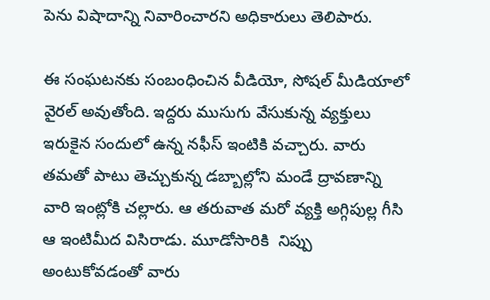పెను విషాదాన్ని నివారించారని అధికారులు తెలిపారు.

ఈ సంఘటనకు సంబంధించిన వీడియో, సోషల్ మీడియాలో వైరల్ అవుతోంది. ఇద్దరు ముసుగు వేసుకున్న వ్యక్తులు ఇరుకైన సందులో ఉన్న నఫీస్ ఇంటికి వచ్చారు. వారు తమతో పాటు తెచ్చుకున్న డబ్బాల్లోని మండే ద్రావణాన్ని వారి ఇంట్లోకి చల్లారు. ఆ తరువాత మరో వ్యక్తి అగ్గిపుల్ల గీసి ఆ ఇంటిమీద విసిరాడు. మూడోసారికి  నిప్పు అంటుకోవడంతో వారు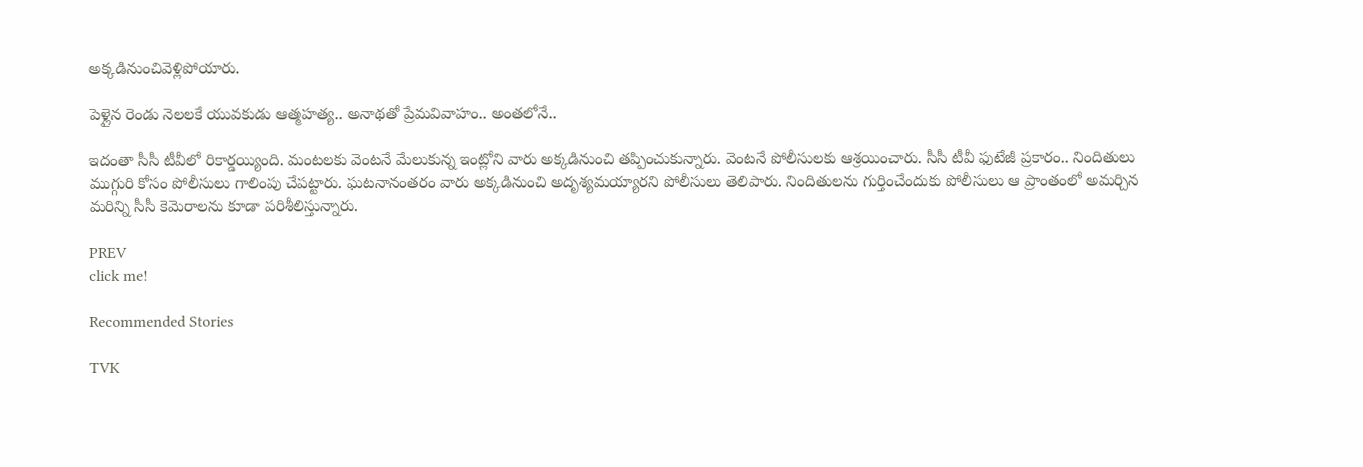అక్కడినుంచివెళ్లిపోయారు.

పెళ్లైన రెండు నెలలకే యువకుడు ఆత్మహత్య.. అనాథతో ప్రేమవివాహం.. అంతలోనే..

ఇదంతా సీసీ టీవీలో రికార్డయ్యింది. మంటలకు వెంటనే మేలుకున్న ఇంట్లోని వారు అక్కడినుంచి తప్పించుకున్నారు. వెంటనే పోలీసులకు ఆశ్రయించారు. సీసీ టీవీ ఫుటేజీ ప్రకారం.. నిందితులు ముగ్గురి కోసం పోలీసులు గాలింపు చేపట్టారు. ఘటనానంతరం వారు అక్కడినుంచి అదృశ్యమయ్యారని పోలీసులు తెలిపారు. నిందితులను గుర్తించేందుకు పోలీసులు ఆ ప్రాంతంలో అమర్చిన మరిన్ని సీసీ కెమెరాలను కూడా పరిశీలిస్తున్నారు.

PREV
click me!

Recommended Stories

TVK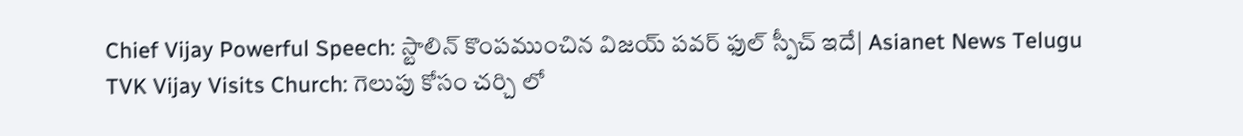Chief Vijay Powerful Speech: స్టాలిన్ కొంపముంచిన విజయ్ పవర్ ఫుల్ స్పీచ్ ఇదే| Asianet News Telugu
TVK Vijay Visits Church: గెలుపు కోసం చర్చి లో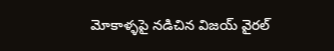మోకాళ్ళపై నడిచిన విజయ్ వైరల్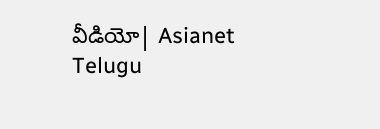వీడియో| Asianet Telugu